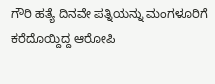ಗೌರಿ ಹತ್ಯೆ ದಿನವೇ ಪತ್ನಿಯನ್ನು ಮಂಗಳೂರಿಗೆ ಕರೆದೊಯ್ದಿದ್ದ ಆರೋಪಿ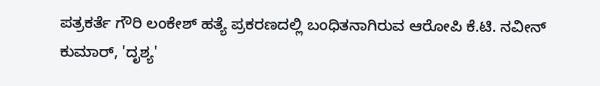ಪತ್ರಕರ್ತೆ ಗೌರಿ ಲಂಕೇಶ್ ಹತ್ಯೆ ಪ್ರಕರಣದಲ್ಲಿ ಬಂಧಿತನಾಗಿರುವ ಆರೋಪಿ ಕೆ.ಟಿ. ನವೀನ್ ಕುಮಾರ್, 'ದೃಶ್ಯ'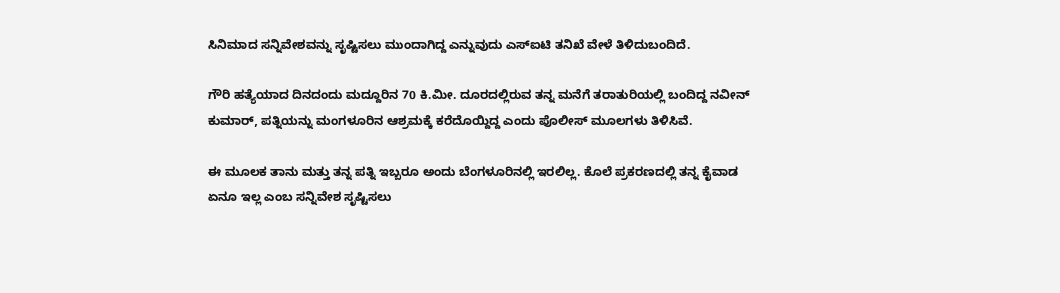ಸಿನಿಮಾದ ಸನ್ನಿವೇಶವನ್ನು ಸೃಷ್ಟಿಸಲು ಮುಂದಾಗಿದ್ದ ಎನ್ನುವುದು ಎಸ್‌ಐಟಿ ತನಿಖೆ ವೇಳೆ ತಿಳಿದುಬಂದಿದೆ.

ಗೌರಿ ಹತ್ಯೆಯಾದ ದಿನದಂದು ಮದ್ದೂರಿನ 70 ಕಿ.ಮೀ. ದೂರದಲ್ಲಿರುವ ತನ್ನ ಮನೆಗೆ ತರಾತುರಿಯಲ್ಲಿ ಬಂದಿದ್ದ ನವೀನ್ ಕುಮಾರ್, ಪತ್ನಿಯನ್ನು ಮಂಗಳೂರಿನ ಆಶ್ರಮಕ್ಕೆ ಕರೆದೊಯ್ದಿದ್ದ ಎಂದು ಪೊಲೀಸ್ ಮೂಲಗಳು ತಿಳಿಸಿವೆ.

ಈ ಮೂಲಕ ತಾನು ಮತ್ತು ತನ್ನ ಪತ್ನಿ ಇಬ್ಬರೂ ಅಂದು ಬೆಂಗಳೂರಿನಲ್ಲಿ ಇರಲಿಲ್ಲ. ಕೊಲೆ ಪ್ರಕರಣದಲ್ಲಿ ತನ್ನ ಕೈವಾಡ ಏನೂ ಇಲ್ಲ ಎಂಬ ಸನ್ನಿವೇಶ ಸೃಷ್ಟಿಸಲು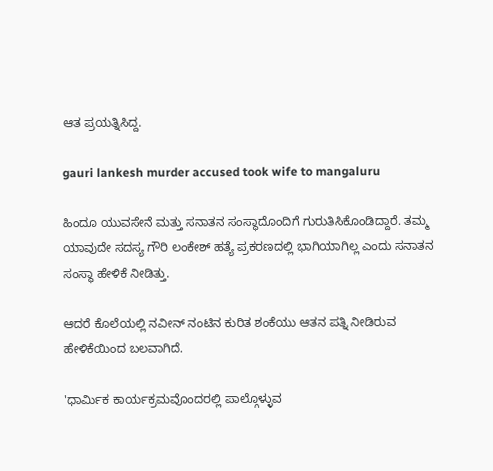ಆತ ಪ್ರಯತ್ನಿಸಿದ್ದ.

gauri lankesh murder accused took wife to mangaluru

ಹಿಂದೂ ಯುವಸೇನೆ ಮತ್ತು ಸನಾತನ ಸಂಸ್ಥಾದೊಂದಿಗೆ ಗುರುತಿಸಿಕೊಂಡಿದ್ದಾರೆ. ತಮ್ಮ ಯಾವುದೇ ಸದಸ್ಯ ಗೌರಿ ಲಂಕೇಶ್ ಹತ್ಯೆ ಪ್ರಕರಣದಲ್ಲಿ ಭಾಗಿಯಾಗಿಲ್ಲ ಎಂದು ಸನಾತನ ಸಂಸ್ಥಾ ಹೇಳಿಕೆ ನೀಡಿತ್ತು.

ಆದರೆ ಕೊಲೆಯಲ್ಲಿ ನವೀನ್ ನಂಟಿನ ಕುರಿತ ಶಂಕೆಯು ಆತನ ಪತ್ನಿ ನೀಡಿರುವ ಹೇಳಿಕೆಯಿಂದ ಬಲವಾಗಿದೆ.

'ಧಾರ್ಮಿಕ ಕಾರ್ಯಕ್ರಮವೊಂದರಲ್ಲಿ ಪಾಲ್ಗೊಳ್ಳುವ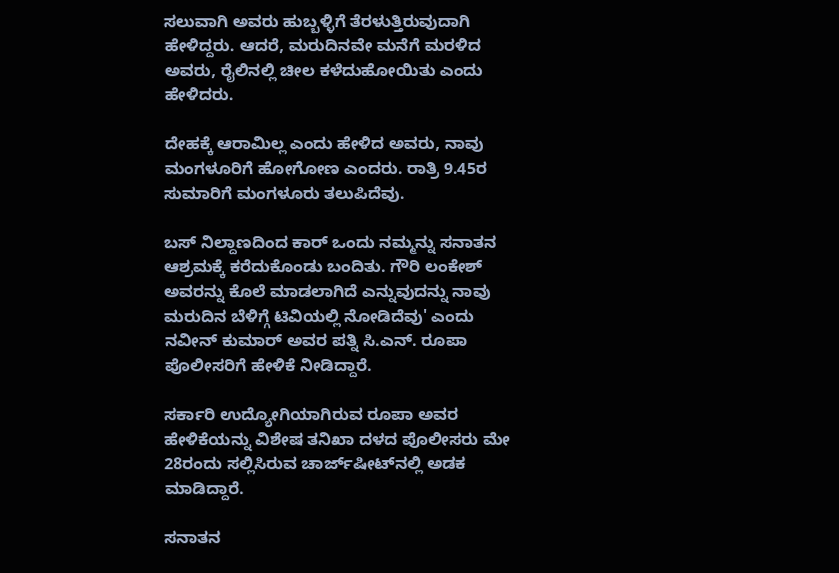ಸಲುವಾಗಿ ಅವರು ಹುಬ್ಬಳ್ಳಿಗೆ ತೆರಳುತ್ತಿರುವುದಾಗಿ ಹೇಳಿದ್ದರು. ಆದರೆ, ಮರುದಿನವೇ ಮನೆಗೆ ಮರಳಿದ ಅವರು, ರೈಲಿನಲ್ಲಿ ಚೀಲ ಕಳೆದುಹೋಯಿತು ಎಂದು ಹೇಳಿದರು.

ದೇಹಕ್ಕೆ ಆರಾಮಿಲ್ಲ ಎಂದು ಹೇಳಿದ ಅವರು, ನಾವು ಮಂಗಳೂರಿಗೆ ಹೋಗೋಣ ಎಂದರು. ರಾತ್ರಿ 9.45ರ ಸುಮಾರಿಗೆ ಮಂಗಳೂರು ತಲುಪಿದೆವು.

ಬಸ್ ನಿಲ್ದಾಣದಿಂದ ಕಾರ್‌ ಒಂದು ನಮ್ಮನ್ನು ಸನಾತನ ಆಶ್ರಮಕ್ಕೆ ಕರೆದುಕೊಂಡು ಬಂದಿತು. ಗೌರಿ ಲಂಕೇಶ್ ಅವರನ್ನು ಕೊಲೆ ಮಾಡಲಾಗಿದೆ ಎನ್ನುವುದನ್ನು ನಾವು ಮರುದಿನ ಬೆಳಿಗ್ಗೆ ಟಿವಿಯಲ್ಲಿ ನೋಡಿದೆವು' ಎಂದು ನವೀನ್ ಕುಮಾರ್ ಅವರ ಪತ್ನಿ ಸಿ.ಎನ್. ರೂಪಾ ಪೊಲೀಸರಿಗೆ ಹೇಳಿಕೆ ನೀಡಿದ್ದಾರೆ.

ಸರ್ಕಾರಿ ಉದ್ಯೋಗಿಯಾಗಿರುವ ರೂಪಾ ಅವರ ಹೇಳಿಕೆಯನ್ನು ವಿಶೇಷ ತನಿಖಾ ದಳದ ಪೊಲೀಸರು ಮೇ 28ರಂದು ಸಲ್ಲಿಸಿರುವ ಚಾರ್ಜ್‌ಷೀಟ್‌ನಲ್ಲಿ ಅಡಕ ಮಾಡಿದ್ದಾರೆ.

ಸನಾತನ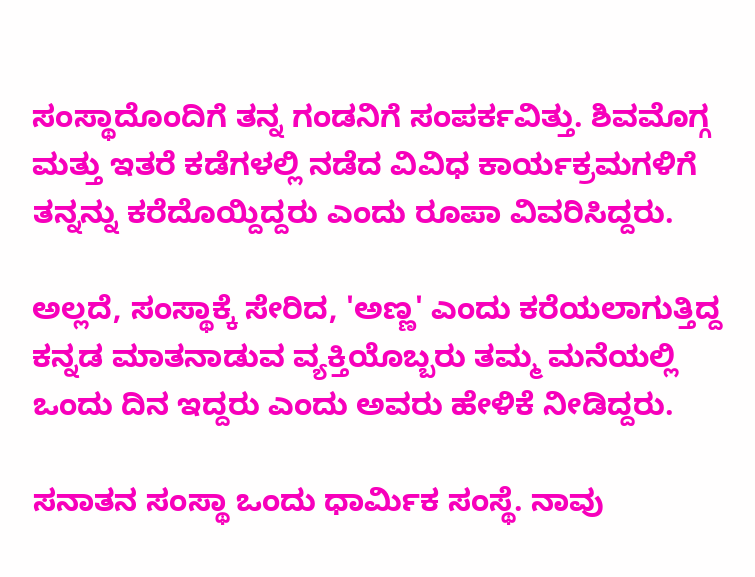ಸಂಸ್ಥಾದೊಂದಿಗೆ ತನ್ನ ಗಂಡನಿಗೆ ಸಂಪರ್ಕವಿತ್ತು. ಶಿವಮೊಗ್ಗ ಮತ್ತು ಇತರೆ ಕಡೆಗಳಲ್ಲಿ ನಡೆದ ವಿವಿಧ ಕಾರ್ಯಕ್ರಮಗಳಿಗೆ ತನ್ನನ್ನು ಕರೆದೊಯ್ದಿದ್ದರು ಎಂದು ರೂಪಾ ವಿವರಿಸಿದ್ದರು.

ಅಲ್ಲದೆ, ಸಂಸ್ಥಾಕ್ಕೆ ಸೇರಿದ, 'ಅಣ್ಣ' ಎಂದು ಕರೆಯಲಾಗುತ್ತಿದ್ದ ಕನ್ನಡ ಮಾತನಾಡುವ ವ್ಯಕ್ತಿಯೊಬ್ಬರು ತಮ್ಮ ಮನೆಯಲ್ಲಿ ಒಂದು ದಿನ ಇದ್ದರು ಎಂದು ಅವರು ಹೇಳಿಕೆ ನೀಡಿದ್ದರು.

ಸನಾತನ ಸಂಸ್ಥಾ ಒಂದು ಧಾರ್ಮಿಕ ಸಂಸ್ಥೆ. ನಾವು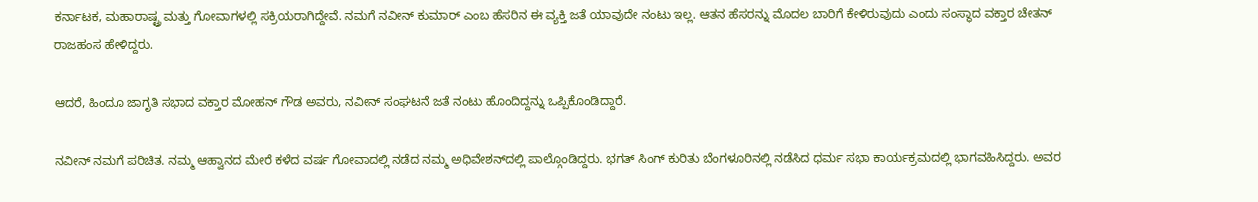ಕರ್ನಾಟಕ, ಮಹಾರಾಷ್ಟ್ರ ಮತ್ತು ಗೋವಾಗಳಲ್ಲಿ ಸಕ್ರಿಯರಾಗಿದ್ದೇವೆ. ನಮಗೆ ನವೀನ್ ಕುಮಾರ್ ಎಂಬ ಹೆಸರಿನ ಈ ವ್ಯಕ್ತಿ ಜತೆ ಯಾವುದೇ ನಂಟು ಇಲ್ಲ. ಆತನ ಹೆಸರನ್ನು ಮೊದಲ ಬಾರಿಗೆ ಕೇಳಿರುವುದು ಎಂದು ಸಂಸ್ಥಾದ ವಕ್ತಾರ ಚೇತನ್ ರಾಜಹಂಸ ಹೇಳಿದ್ದರು.

ಆದರೆ, ಹಿಂದೂ ಜಾಗೃತಿ ಸಭಾದ ವಕ್ತಾರ ಮೋಹನ್ ಗೌಡ ಅವರು, ನವೀನ್ ಸಂಘಟನೆ ಜತೆ ನಂಟು ಹೊಂದಿದ್ದನ್ನು ಒಪ್ಪಿಕೊಂಡಿದ್ದಾರೆ.

ನವೀನ್ ನಮಗೆ ಪರಿಚಿತ. ನಮ್ಮ ಆಹ್ವಾನದ ಮೇರೆ ಕಳೆದ ವರ್ಷ ಗೋವಾದಲ್ಲಿ ನಡೆದ ನಮ್ಮ ಅಧಿವೇಶನ್‌ದಲ್ಲಿ ಪಾಲ್ಗೊಂಡಿದ್ದರು. ಭಗತ್ ಸಿಂಗ್ ಕುರಿತು ಬೆಂಗಳೂರಿನಲ್ಲಿ ನಡೆಸಿದ ಧರ್ಮ ಸಭಾ ಕಾರ್ಯಕ್ರಮದಲ್ಲಿ ಭಾಗವಹಿಸಿದ್ದರು. ಅವರ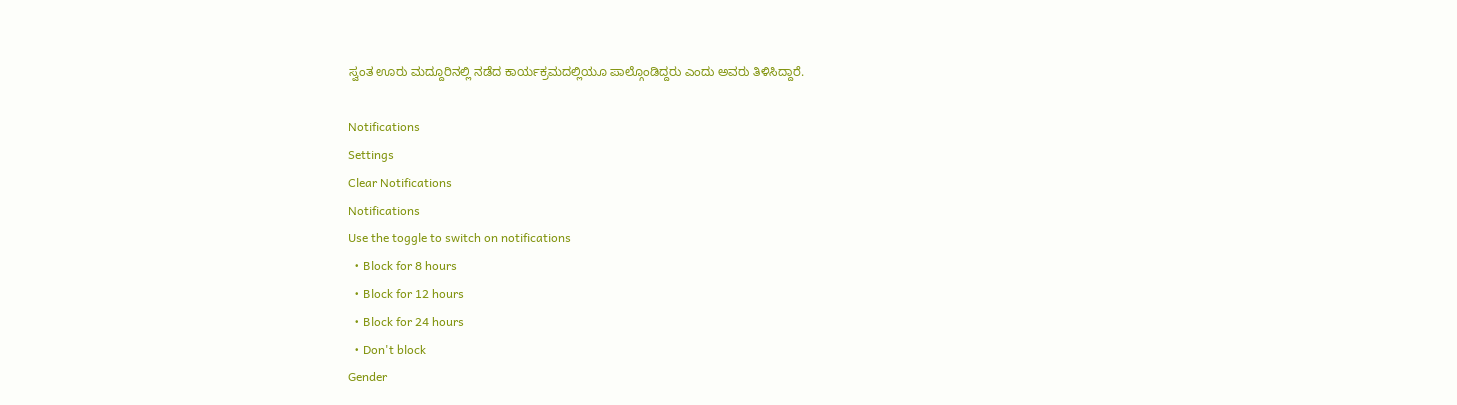ಸ್ವಂತ ಊರು ಮದ್ದೂರಿನಲ್ಲಿ ನಡೆದ ಕಾರ್ಯಕ್ರಮದಲ್ಲಿಯೂ ಪಾಲ್ಗೊಂಡಿದ್ದರು ಎಂದು ಅವರು ತಿಳಿಸಿದ್ದಾರೆ.

Notifications
Settings
Clear Notifications
Notifications
Use the toggle to switch on notifications
  • Block for 8 hours
  • Block for 12 hours
  • Block for 24 hours
  • Don't block
Gender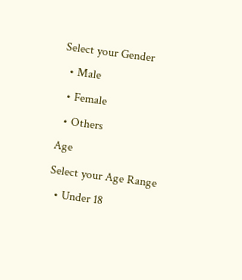Select your Gender
  • Male
  • Female
  • Others
Age
Select your Age Range
  • Under 18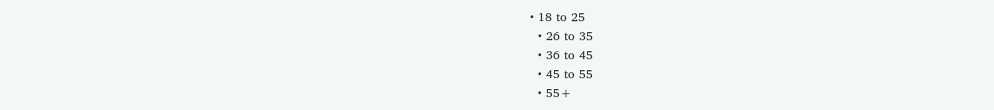• 18 to 25
  • 26 to 35
  • 36 to 45
  • 45 to 55
  • 55+